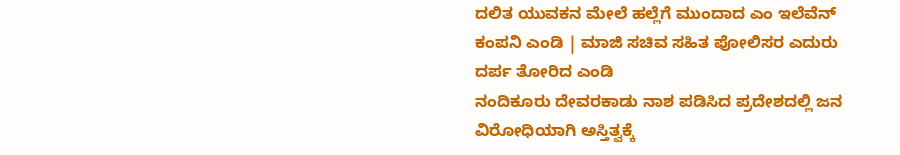ದಲಿತ ಯುವಕನ ಮೇಲೆ ಹಲ್ಲೆಗೆ ಮುಂದಾದ ಎಂ ಇಲೆವೆನ್ ಕಂಪನಿ ಎಂಡಿ | ಮಾಜಿ ಸಚಿವ ಸಹಿತ ಪೋಲಿಸರ ಎದುರು ದರ್ಪ ತೋರಿದ ಎಂಡಿ
ನಂದಿಕೂರು ದೇವರಕಾಡು ನಾಶ ಪಡಿಸಿದ ಪ್ರದೇಶದಲ್ಲಿ ಜನ ವಿರೋಧಿಯಾಗಿ ಅಸ್ತಿತ್ವಕ್ಕೆ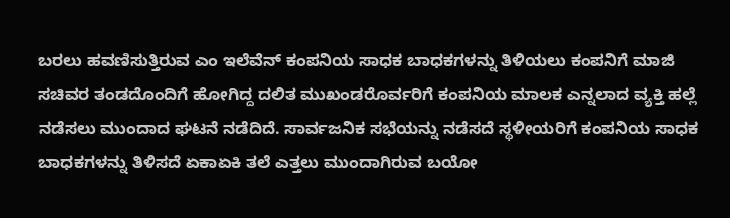ಬರಲು ಹವಣಿಸುತ್ತಿರುವ ಎಂ ಇಲೆವೆನ್ ಕಂಪನಿಯ ಸಾಧಕ ಬಾಧಕಗಳನ್ನು ತಿಳಿಯಲು ಕಂಪನಿಗೆ ಮಾಜಿ ಸಚಿವರ ತಂಡದೊಂದಿಗೆ ಹೋಗಿದ್ದ ದಲಿತ ಮುಖಂಡರೊರ್ವರಿಗೆ ಕಂಪನಿಯ ಮಾಲಕ ಎನ್ನಲಾದ ವ್ಯಕ್ತಿ ಹಲ್ಲೆ ನಡೆಸಲು ಮುಂದಾದ ಘಟನೆ ನಡೆದಿದೆ. ಸಾರ್ವಜನಿಕ ಸಭೆಯನ್ನು ನಡೆಸದೆ ಸ್ಥಳೀಯರಿಗೆ ಕಂಪನಿಯ ಸಾಧಕ ಬಾಧಕಗಳನ್ನು ತಿಳಿಸದೆ ಏಕಾಏಕಿ ತಲೆ ಎತ್ತಲು ಮುಂದಾಗಿರುವ ಬಯೋ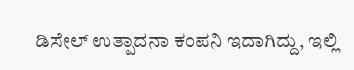ಡಿಸೇಲ್ ಉತ್ಪಾದನಾ ಕಂಪನಿ ಇದಾಗಿದ್ದು, ಇಲ್ಲಿ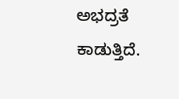ಅಭದ್ರತೆ ಕಾಡುತ್ತಿದೆ.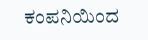ಕಂಪನಿಯಿಂದ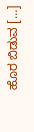ಹೊರ ಬಿಡುವ […]